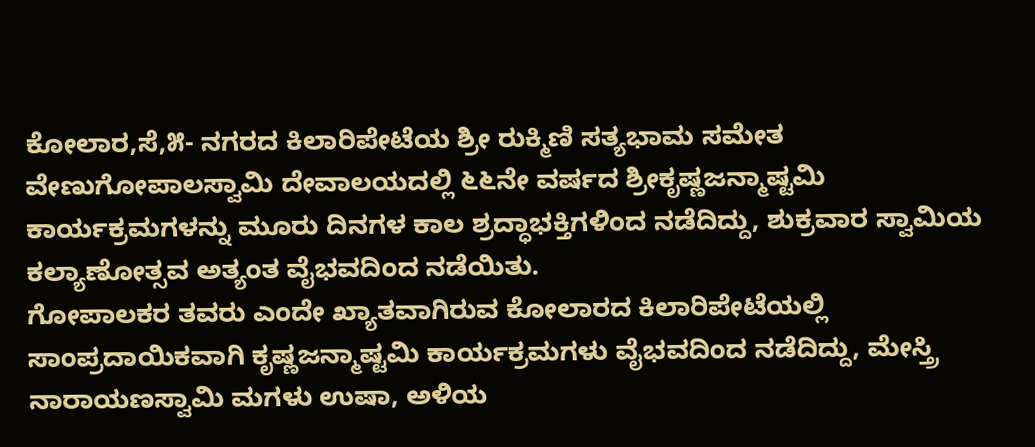ಕೋಲಾರ,ಸೆ,೫- ನಗರದ ಕಿಲಾರಿಪೇಟೆಯ ಶ್ರೀ ರುಕ್ಮಿಣಿ ಸತ್ಯಭಾಮ ಸಮೇತ ವೇಣುಗೋಪಾಲಸ್ವಾಮಿ ದೇವಾಲಯದಲ್ಲಿ ೬೬ನೇ ವರ್ಷದ ಶ್ರೀಕೃಷ್ಣಜನ್ಮಾಷ್ಟಮಿ ಕಾರ್ಯಕ್ರಮಗಳನ್ನು ಮೂರು ದಿನಗಳ ಕಾಲ ಶ್ರದ್ಧಾಭಕ್ತಿಗಳಿಂದ ನಡೆದಿದ್ದು, ಶುಕ್ರವಾರ ಸ್ವಾಮಿಯ ಕಲ್ಯಾಣೋತ್ಸವ ಅತ್ಯಂತ ವೈಭವದಿಂದ ನಡೆಯಿತು.
ಗೋಪಾಲಕರ ತವರು ಎಂದೇ ಖ್ಯಾತವಾಗಿರುವ ಕೋಲಾರದ ಕಿಲಾರಿಪೇಟೆಯಲ್ಲಿ ಸಾಂಪ್ರದಾಯಿಕವಾಗಿ ಕೃಷ್ಣಜನ್ಮಾಷ್ಟಮಿ ಕಾರ್ಯಕ್ರಮಗಳು ವೈಭವದಿಂದ ನಡೆದಿದ್ದು, ಮೇಸ್ತ್ರಿ ನಾರಾಯಣಸ್ವಾಮಿ ಮಗಳು ಉಷಾ, ಅಳಿಯ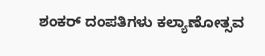ಶಂಕರ್ ದಂಪತಿಗಳು ಕಲ್ಯಾಣೋತ್ಸವ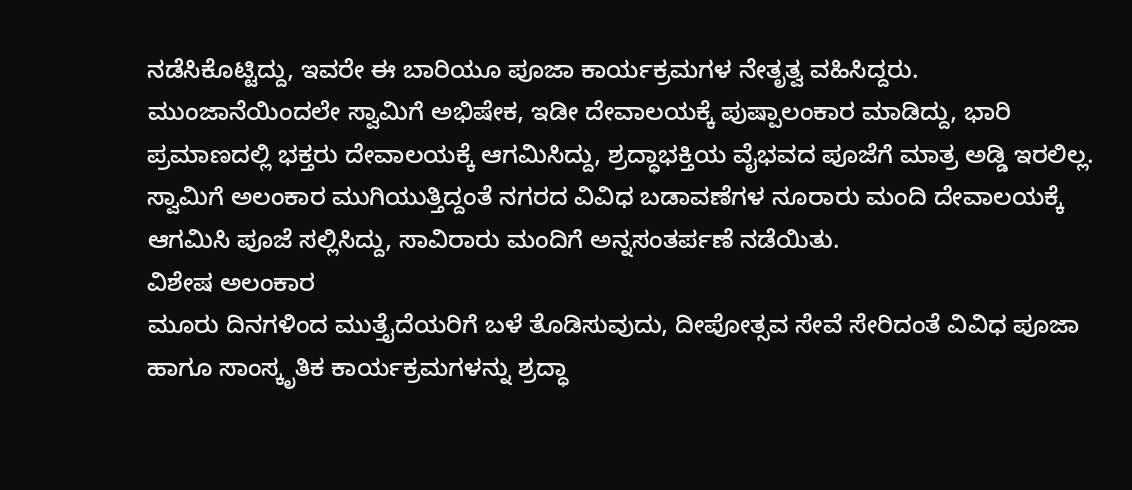ನಡೆಸಿಕೊಟ್ಟಿದ್ದು, ಇವರೇ ಈ ಬಾರಿಯೂ ಪೂಜಾ ಕಾರ್ಯಕ್ರಮಗಳ ನೇತೃತ್ವ ವಹಿಸಿದ್ದರು.
ಮುಂಜಾನೆಯಿಂದಲೇ ಸ್ವಾಮಿಗೆ ಅಭಿಷೇಕ, ಇಡೀ ದೇವಾಲಯಕ್ಕೆ ಪುಷ್ಪಾಲಂಕಾರ ಮಾಡಿದ್ದು, ಭಾರಿ ಪ್ರಮಾಣದಲ್ಲಿ ಭಕ್ತರು ದೇವಾಲಯಕ್ಕೆ ಆಗಮಿಸಿದ್ದು, ಶ್ರದ್ಧಾಭಕ್ತಿಯ ವೈಭವದ ಪೂಜೆಗೆ ಮಾತ್ರ ಅಡ್ಡಿ ಇರಲಿಲ್ಲ.
ಸ್ವಾಮಿಗೆ ಅಲಂಕಾರ ಮುಗಿಯುತ್ತಿದ್ದಂತೆ ನಗರದ ವಿವಿಧ ಬಡಾವಣೆಗಳ ನೂರಾರು ಮಂದಿ ದೇವಾಲಯಕ್ಕೆ ಆಗಮಿಸಿ ಪೂಜೆ ಸಲ್ಲಿಸಿದ್ದು, ಸಾವಿರಾರು ಮಂದಿಗೆ ಅನ್ನಸಂತರ್ಪಣೆ ನಡೆಯಿತು.
ವಿಶೇಷ ಅಲಂಕಾರ
ಮೂರು ದಿನಗಳಿಂದ ಮುತ್ತೈದೆಯರಿಗೆ ಬಳೆ ತೊಡಿಸುವುದು, ದೀಪೋತ್ಸವ ಸೇವೆ ಸೇರಿದಂತೆ ವಿವಿಧ ಪೂಜಾ ಹಾಗೂ ಸಾಂಸ್ಕೃತಿಕ ಕಾರ್ಯಕ್ರಮಗಳನ್ನು ಶ್ರದ್ಧಾ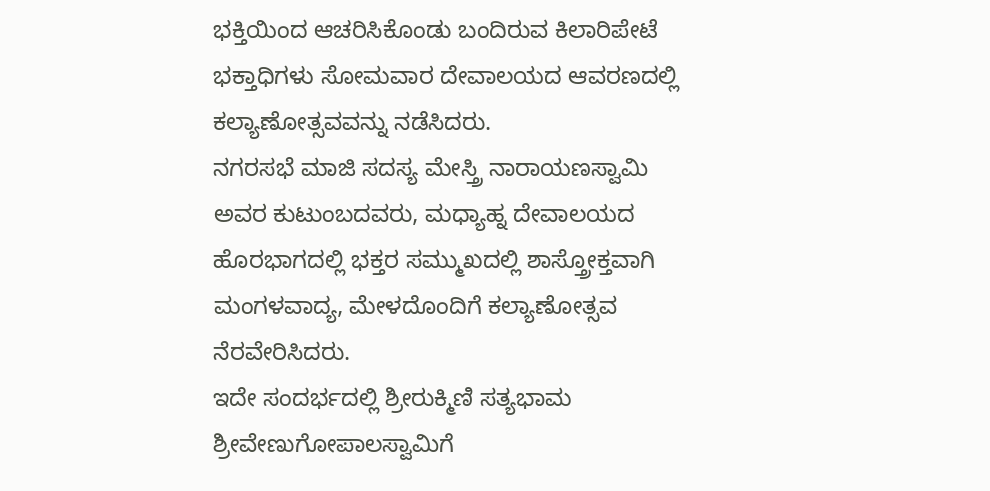ಭಕ್ತಿಯಿಂದ ಆಚರಿಸಿಕೊಂಡು ಬಂದಿರುವ ಕಿಲಾರಿಪೇಟೆ ಭಕ್ತಾಧಿಗಳು ಸೋಮವಾರ ದೇವಾಲಯದ ಆವರಣದಲ್ಲಿ ಕಲ್ಯಾಣೋತ್ಸವವನ್ನು ನಡೆಸಿದರು.
ನಗರಸಭೆ ಮಾಜಿ ಸದಸ್ಯ ಮೇಸ್ತ್ರಿ ನಾರಾಯಣಸ್ವಾಮಿ ಅವರ ಕುಟುಂಬದವರು, ಮಧ್ಯಾಹ್ನ ದೇವಾಲಯದ ಹೊರಭಾಗದಲ್ಲಿ ಭಕ್ತರ ಸಮ್ಮುಖದಲ್ಲಿ ಶಾಸ್ತ್ರೋಕ್ತವಾಗಿ ಮಂಗಳವಾದ್ಯ, ಮೇಳದೊಂದಿಗೆ ಕಲ್ಯಾಣೋತ್ಸವ ನೆರವೇರಿಸಿದರು.
ಇದೇ ಸಂದರ್ಭದಲ್ಲಿ ಶ್ರೀರುಕ್ಮಿಣಿ ಸತ್ಯಭಾಮ ಶ್ರೀವೇಣುಗೋಪಾಲಸ್ವಾಮಿಗೆ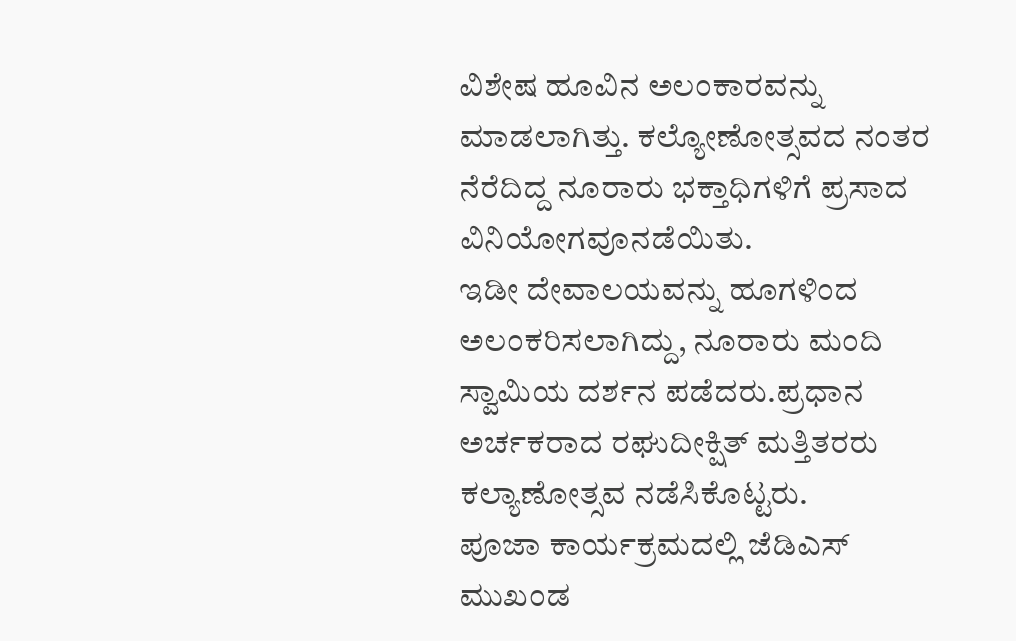ವಿಶೇಷ ಹೂವಿನ ಅಲಂಕಾರವನ್ನು ಮಾಡಲಾಗಿತ್ತು. ಕಲ್ಯೋಣೋತ್ಸವದ ನಂತರ ನೆರೆದಿದ್ದ ನೂರಾರು ಭಕ್ತಾಧಿಗಳಿಗೆ ಪ್ರಸಾದ ವಿನಿಯೋಗವೂನಡೆಯಿತು.
ಇಡೀ ದೇವಾಲಯವನ್ನು ಹೂಗಳಿಂದ ಅಲಂಕರಿಸಲಾಗಿದ್ದು, ನೂರಾರು ಮಂದಿ ಸ್ವಾಮಿಯ ದರ್ಶನ ಪಡೆದರು.ಪ್ರಧಾನ ಅರ್ಚಕರಾದ ರಘುದೀಕ್ಷಿತ್ ಮತ್ತಿತರರು ಕಲ್ಯಾಣೋತ್ಸವ ನಡೆಸಿಕೊಟ್ಟರು.
ಪೂಜಾ ಕಾರ್ಯಕ್ರಮದಲ್ಲಿ ಜೆಡಿಎಸ್ ಮುಖಂಡ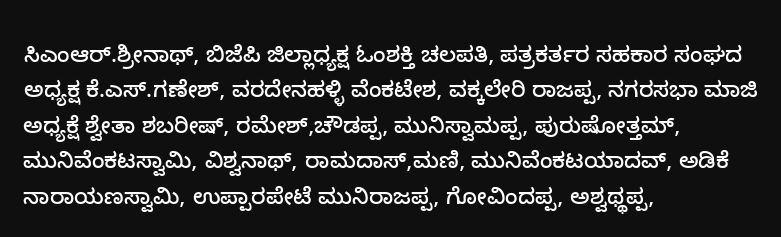ಸಿಎಂಆರ್.ಶ್ರೀನಾಥ್, ಬಿಜೆಪಿ ಜಿಲ್ಲಾಧ್ಯಕ್ಷ ಓಂಶಕ್ತಿ ಚಲಪತಿ, ಪತ್ರಕರ್ತರ ಸಹಕಾರ ಸಂಘದ ಅಧ್ಯಕ್ಷ ಕೆ.ಎಸ್.ಗಣೇಶ್, ವರದೇನಹಳ್ಳಿ ವೆಂಕಟೇಶ, ವಕ್ಕಲೇರಿ ರಾಜಪ್ಪ, ನಗರಸಭಾ ಮಾಜಿ ಅಧ್ಯಕ್ಷೆ ಶ್ವೇತಾ ಶಬರೀಷ್, ರಮೇಶ್,ಚೌಡಪ್ಪ, ಮುನಿಸ್ವಾಮಪ್ಪ, ಪುರುಷೋತ್ತಮ್, ಮುನಿವೆಂಕಟಸ್ವಾಮಿ, ವಿಶ್ವನಾಥ್, ರಾಮದಾಸ್,ಮಣಿ, ಮುನಿವೆಂಕಟಯಾದವ್, ಅಡಿಕೆ ನಾರಾಯಣಸ್ವಾಮಿ, ಉಪ್ಪಾರಪೇಟೆ ಮುನಿರಾಜಪ್ಪ, ಗೋವಿಂದಪ್ಪ, ಅಶ್ವಥ್ಥಪ್ಪ,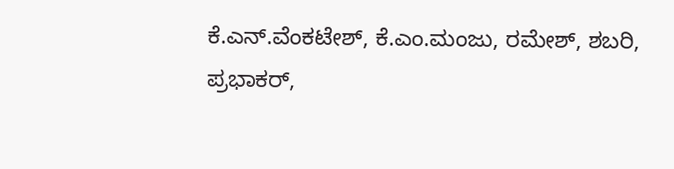ಕೆ.ಎನ್.ವೆಂಕಟೇಶ್, ಕೆ.ಎಂ.ಮಂಜು, ರಮೇಶ್, ಶಬರಿ, ಪ್ರಭಾಕರ್,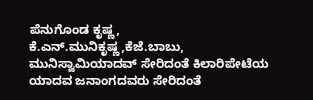ಪೆನುಗೊಂಡ ಕೃಷ್ಣ, ಕೆ.ಎನ್.ಮುನಿಕೃಷ್ಣ,ಕೆಜೆ.ಬಾಬು, ಮುನಿಸ್ವಾಮಿಯಾದವ್ ಸೇರಿದಂತೆ ಕಿಲಾರಿಪೇಟೆಯ ಯಾದವ ಜನಾಂಗದವರು ಸೇರಿದಂತೆ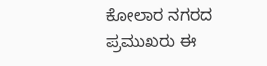ಕೋಲಾರ ನಗರದ ಪ್ರಮುಖರು ಈ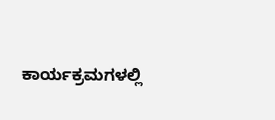ಕಾರ್ಯಕ್ರಮಗಳಲ್ಲಿ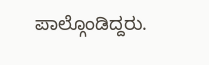ಪಾಲ್ಗೊಂಡಿದ್ದರು.